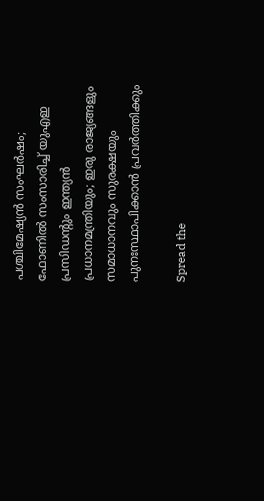പശ്ചിമേഷ്യൻ സംഘർഷം; ഫോണിൽ സംസാരിച്ച് യുഎഇ പ്രസിഡൻ്റും ഇന്ത്യൻ പ്രധാനമന്ത്രിയും; ഇരു രാജ്യങ്ങളും സമാധാനവും സുരക്ഷയും പുനഃസ്ഥാപിക്കാൻ പ്രവർത്തിക്കും

Spread the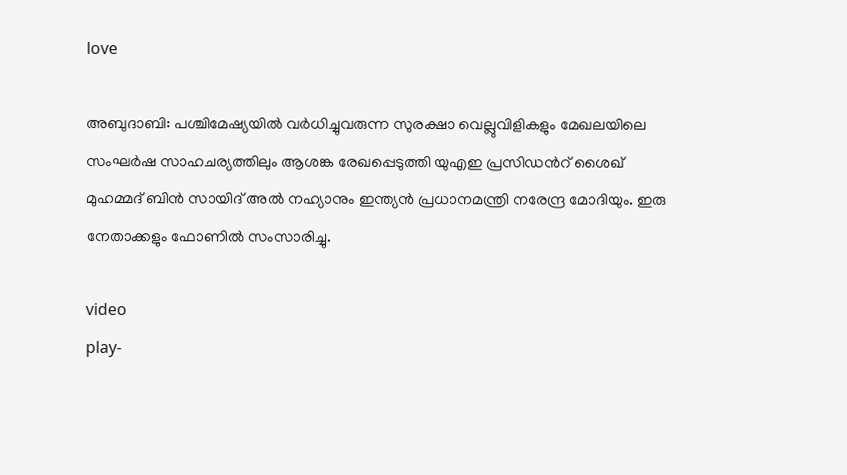love

അബുദാബി: പശ്ചിമേഷ്യയില്‍ വർധിച്ചുവരുന്ന സുരക്ഷാ വെല്ലുവിളികളും മേഖലയിലെ സംഘർഷ സാഹചര്യത്തിലും ആശങ്ക രേഖപ്പെടുത്തി യുഎഇ പ്രസിഡന്‍റ് ശൈഖ് മുഹമ്മദ് ബിൻ സായിദ് അല്‍ നഹ്യാനും ഇന്ത്യൻ പ്രധാനമന്ത്രി നരേന്ദ്ര മോദിയും. ഇരു നേതാക്കളും ഫോണില്‍ സംസാരിച്ചു.

video
play-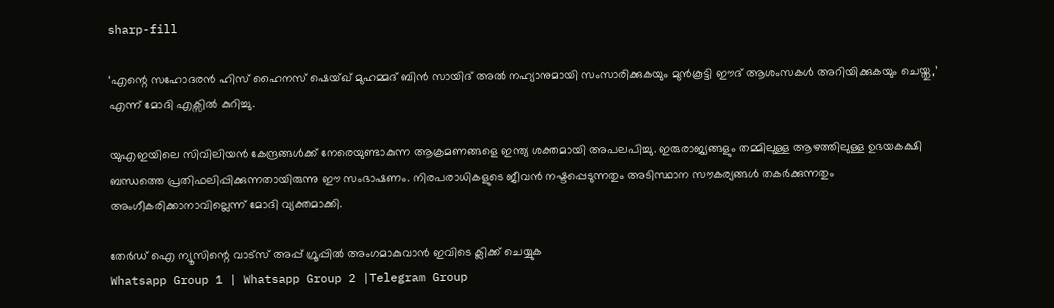sharp-fill

‘എന്റെ സഹോദരൻ ഹിസ് ഹൈനസ് ഷെയ്ഖ് മുഹമ്മദ് ബിൻ സായിദ് അല്‍ നഹ്യാനുമായി സംസാരിക്കുകയും മുൻകൂട്ടി ഈദ് ആശംസകള്‍ അറിയിക്കുകയും ചെയ്തു,’ എന്ന് മോദി എക്സില്‍ കുറിച്ചു.

യുഎഇയിലെ സിവിലിയൻ കേന്ദ്രങ്ങള്‍ക്ക് നേരെയുണ്ടാകുന്ന ആക്രമണങ്ങളെ ഇന്ത്യ ശക്തമായി അപലപിച്ചു. ഇരുരാജ്യങ്ങളും തമ്മിലുള്ള ആഴത്തിലുള്ള ഉഭയകക്ഷി ബന്ധത്തെ പ്രതിഫലിപ്പിക്കുന്നതായിരുന്നു ഈ സംഭാഷണം. നിരപരാധികളുടെ ജീവൻ നഷ്ടപ്പെടുന്നതും അടിസ്ഥാന സൗകര്യങ്ങള്‍ തകർക്കുന്നതും അംഗീകരിക്കാനാവില്ലെന്ന് മോദി വ്യക്തമാക്കി.

തേർഡ് ഐ ന്യൂസിന്റെ വാട്സ് അപ്പ് ഗ്രൂപ്പിൽ അംഗമാകുവാൻ ഇവിടെ ക്ലിക്ക് ചെയ്യുക
Whatsapp Group 1 | Whatsapp Group 2 |Telegram Group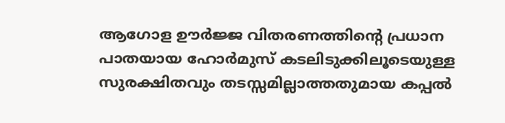ആഗോള ഊർജ്ജ വിതരണത്തിന്റെ പ്രധാന പാതയായ ഹോർമുസ് കടലിടുക്കിലൂടെയുള്ള സുരക്ഷിതവും തടസ്സമില്ലാത്തതുമായ കപ്പല്‍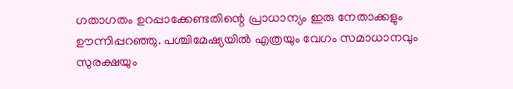ഗതാഗതം ഉറപ്പാക്കേണ്ടതിന്റെ പ്രാധാന്യം ഇരു നേതാക്കളും ഊന്നിപ്പറഞ്ഞു. പശ്ചിമേഷ്യയില്‍ എത്രയും വേഗം സമാധാനവും സുരക്ഷയും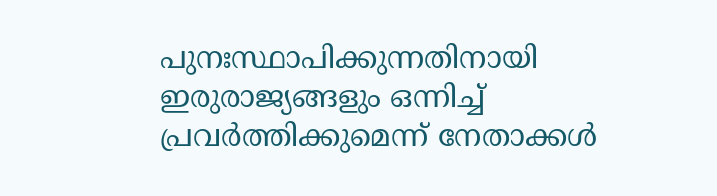പുനഃസ്ഥാപിക്കുന്നതിനായി ഇരുരാജ്യങ്ങളും ഒന്നിച്ച്‌ പ്രവർത്തിക്കുമെന്ന് നേതാക്കള്‍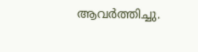ആവർത്തിച്ചു.